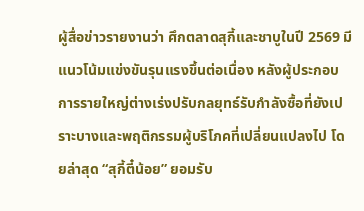ผู้สื่อข่าวรายงานว่า ศึกตลาดสุกี้และชาบูในปี 2569 มีแนวโน้มแข่งขันรุนแรงขึ้นต่อเนื่อง หลังผู้ประกอบการรายใหญ่ต่างเร่งปรับกลยุทธ์รับกำลังซื้อที่ยังเปราะบางและพฤติกรรมผู้บริโภคที่เปลี่ยนแปลงไป โดยล่าสุด “สุกี้ตี๋น้อย” ยอมรับ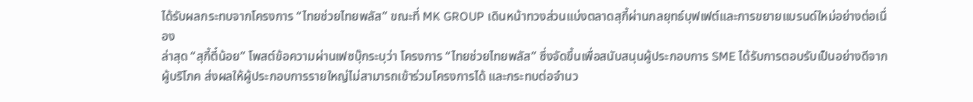ได้รับผลกระทบจากโครงการ “ไทยช่วยไทยพลัส” ขณะที่ MK GROUP เดินหน้าทวงส่วนแบ่งตลาดสุกี้ผ่านกลยุทธ์บุฟเฟต์และการขยายแบรนด์ใหม่อย่างต่อเนื่อง
ล่าสุด “สุกี้ตี๋น้อย” โพสต์ข้อความผ่านเฟซบุ๊กระบุว่า โครงการ “ไทยช่วยไทยพลัส” ซึ่งจัดขึ้นเพื่อสนับสนุนผู้ประกอบการ SME ได้รับการตอบรับเป็นอย่างดีจากผู้บริโภค ส่งผลให้ผู้ประกอบการรายใหญ่ไม่สามารถเข้าร่วมโครงการได้ และกระทบต่อจำนว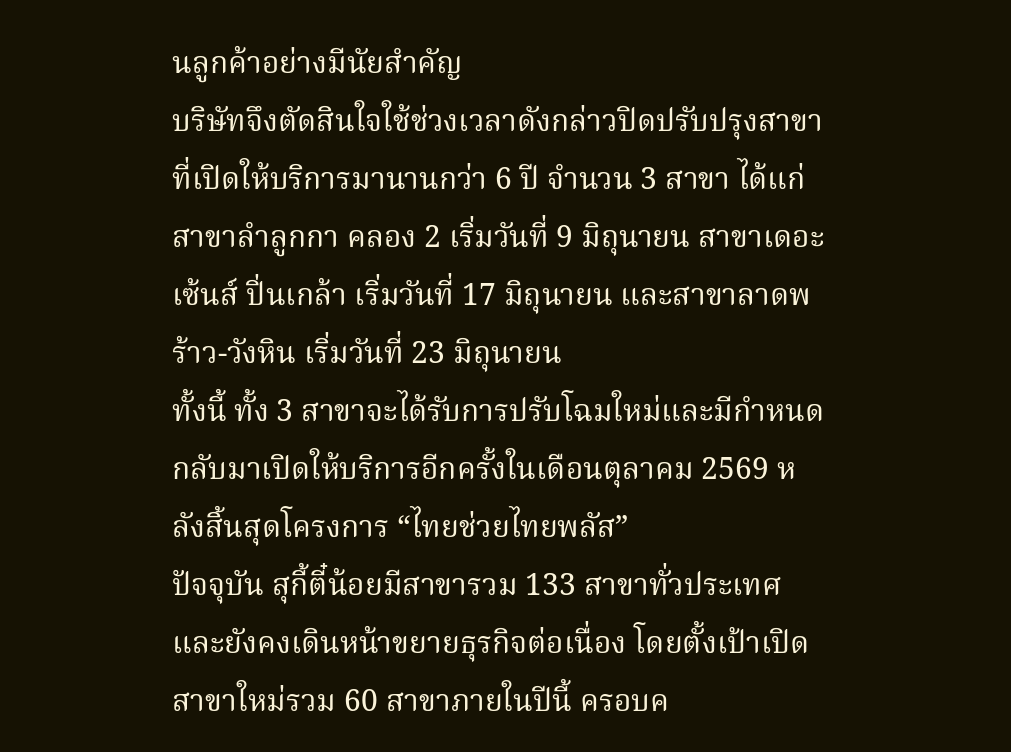นลูกค้าอย่างมีนัยสำคัญ
บริษัทจึงตัดสินใจใช้ช่วงเวลาดังกล่าวปิดปรับปรุงสาขาที่เปิดให้บริการมานานกว่า 6 ปี จำนวน 3 สาขา ได้แก่ สาขาลำลูกกา คลอง 2 เริ่มวันที่ 9 มิถุนายน สาขาเดอะเซ้นส์ ปิ่นเกล้า เริ่มวันที่ 17 มิถุนายน และสาขาลาดพร้าว-วังหิน เริ่มวันที่ 23 มิถุนายน
ทั้งนี้ ทั้ง 3 สาขาจะได้รับการปรับโฉมใหม่และมีกำหนดกลับมาเปิดให้บริการอีกครั้งในเดือนตุลาคม 2569 หลังสิ้นสุดโครงการ “ไทยช่วยไทยพลัส”
ปัจจุบัน สุกี้ตี๋น้อยมีสาขารวม 133 สาขาทั่วประเทศ และยังคงเดินหน้าขยายธุรกิจต่อเนื่อง โดยตั้งเป้าเปิดสาขาใหม่รวม 60 สาขาภายในปีนี้ ครอบค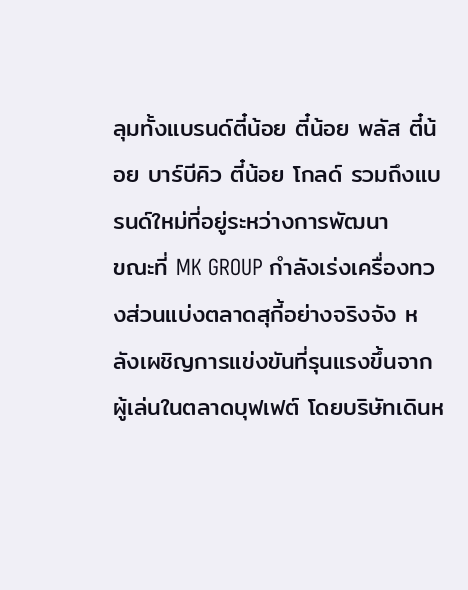ลุมทั้งแบรนด์ตี๋น้อย ตี๋น้อย พลัส ตี๋น้อย บาร์บีคิว ตี๋น้อย โกลด์ รวมถึงแบรนด์ใหม่ที่อยู่ระหว่างการพัฒนา
ขณะที่ MK GROUP กำลังเร่งเครื่องทวงส่วนแบ่งตลาดสุกี้อย่างจริงจัง หลังเผชิญการแข่งขันที่รุนแรงขึ้นจากผู้เล่นในตลาดบุฟเฟต์ โดยบริษัทเดินห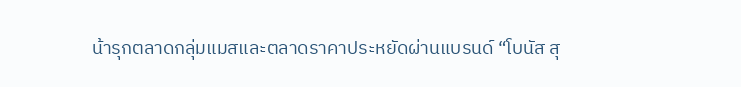น้ารุกตลาดกลุ่มแมสและตลาดราคาประหยัดผ่านแบรนด์ “โบนัส สุ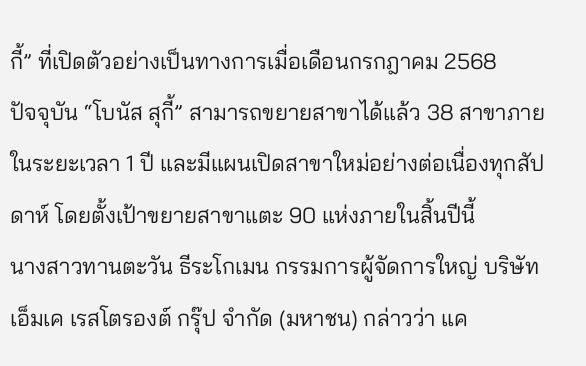กี้” ที่เปิดตัวอย่างเป็นทางการเมื่อเดือนกรกฎาคม 2568
ปัจจุบัน “โบนัส สุกี้” สามารถขยายสาขาได้แล้ว 38 สาขาภายในระยะเวลา 1 ปี และมีแผนเปิดสาขาใหม่อย่างต่อเนื่องทุกสัปดาห์ โดยตั้งเป้าขยายสาขาแตะ 90 แห่งภายในสิ้นปีนี้
นางสาวทานตะวัน ธีระโกเมน กรรมการผู้จัดการใหญ่ บริษัท เอ็มเค เรสโตรองต์ กรุ๊ป จำกัด (มหาชน) กล่าวว่า แค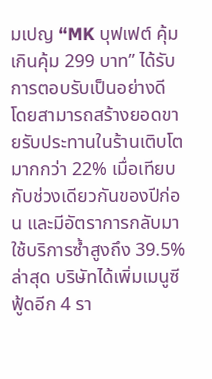มเปญ “MK บุฟเฟต์ คุ้มเกินคุ้ม 299 บาท” ได้รับการตอบรับเป็นอย่างดี โดยสามารถสร้างยอดขายรับประทานในร้านเติบโตมากกว่า 22% เมื่อเทียบกับช่วงเดียวกันของปีก่อน และมีอัตราการกลับมาใช้บริการซ้ำสูงถึง 39.5%
ล่าสุด บริษัทได้เพิ่มเมนูซีฟู้ดอีก 4 รา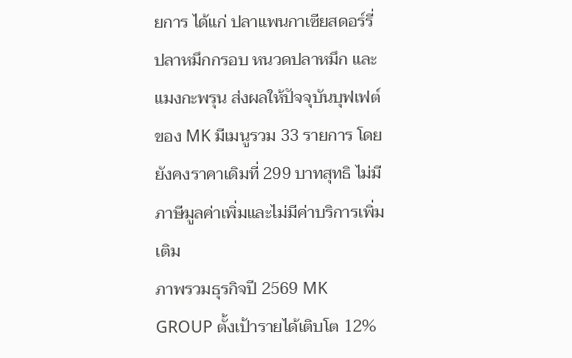ยการ ได้แก่ ปลาแพนกาเซียสดอร์รี่ ปลาหมึกกรอบ หนวดปลาหมึก และแมงกะพรุน ส่งผลให้ปัจจุบันบุฟเฟต์ของ MK มีเมนูรวม 33 รายการ โดยยังคงราคาเดิมที่ 299 บาทสุทธิ ไม่มีภาษีมูลค่าเพิ่มและไม่มีค่าบริการเพิ่มเติม
ภาพรวมธุรกิจปี 2569 MK GROUP ตั้งเป้ารายได้เติบโต 12%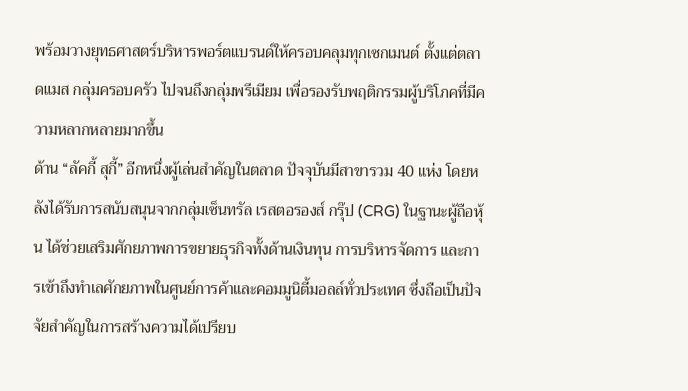พร้อมวางยุทธศาสตร์บริหารพอร์ตแบรนด์ให้ครอบคลุมทุกเซกเมนต์ ตั้งแต่ตลาดแมส กลุ่มครอบครัว ไปจนถึงกลุ่มพรีเมียม เพื่อรองรับพฤติกรรมผู้บริโภคที่มีความหลากหลายมากขึ้น
ด้าน “ลัคกี้ สุกี้” อีกหนึ่งผู้เล่นสำคัญในตลาด ปัจจุบันมีสาขารวม 40 แห่ง โดยหลังได้รับการสนับสนุนจากกลุ่มเซ็นทรัล เรสตอรองส์ กรุ๊ป (CRG) ในฐานะผู้ถือหุ้น ได้ช่วยเสริมศักยภาพการขยายธุรกิจทั้งด้านเงินทุน การบริหารจัดการ และการเข้าถึงทำเลศักยภาพในศูนย์การค้าและคอมมูนิตี้มอลล์ทั่วประเทศ ซึ่งถือเป็นปัจจัยสำคัญในการสร้างความได้เปรียบ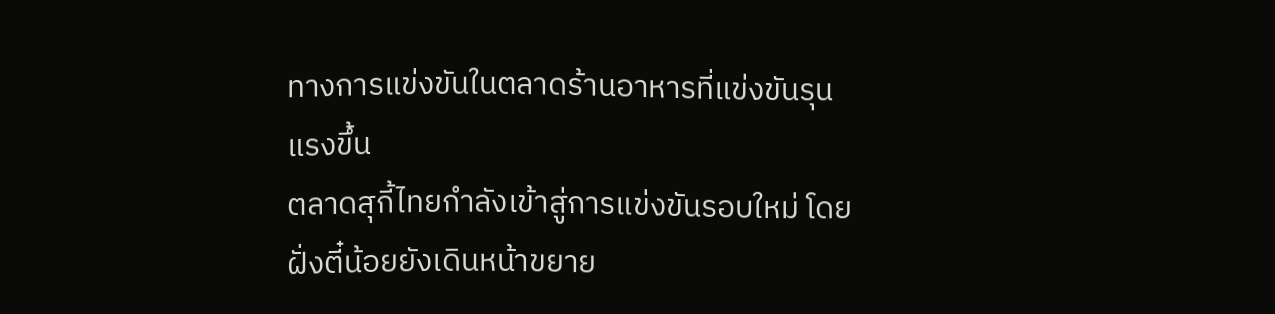ทางการแข่งขันในตลาดร้านอาหารที่แข่งขันรุนแรงขึ้น
ตลาดสุกี้ไทยกำลังเข้าสู่การแข่งขันรอบใหม่ โดยฝั่งตี๋น้อยยังเดินหน้าขยาย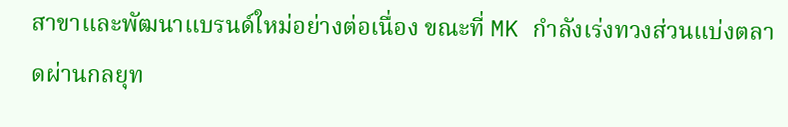สาขาและพัฒนาแบรนด์ใหม่อย่างต่อเนื่อง ขณะที่ MK กำลังเร่งทวงส่วนแบ่งตลาดผ่านกลยุท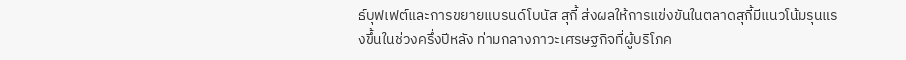ธ์บุฟเฟต์และการขยายแบรนด์โบนัส สุกี้ ส่งผลให้การแข่งขันในตลาดสุกี้มีแนวโน้มรุนแรงขึ้นในช่วงครึ่งปีหลัง ท่ามกลางภาวะเศรษฐกิจที่ผู้บริโภค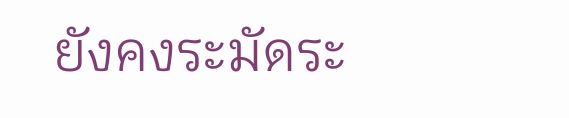ยังคงระมัดระ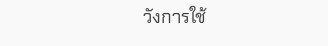วังการใช้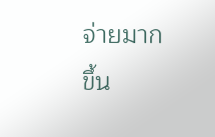จ่ายมากขึ้น